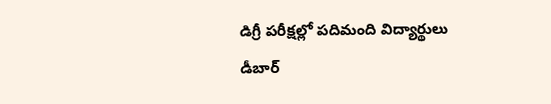డిగ్రీ పరీక్షల్లో పదిమంది విద్యార్థులు డీబార్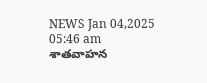NEWS Jan 04,2025 05:46 am
శాతవాహన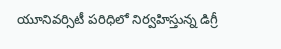యూనివర్సిటీ పరిధిలో నిర్వహిస్తున్న డిగ్రీ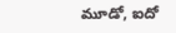మూడో, ఐదో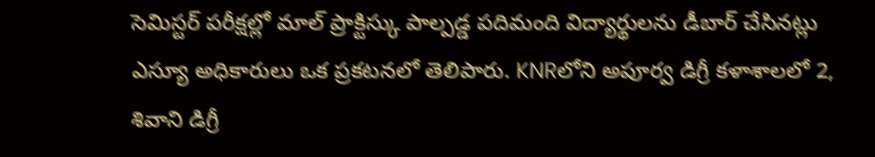సెమిస్టర్ పరీక్షల్లో మాల్ ప్రాక్టిస్కు పాల్పడ్డ పదిమంది విద్యార్థులను డీబార్ చేసినట్లు ఎస్యూ అధికారులు ఒక ప్రకటనలో తెలిపారు. KNRలోని అపూర్వ డిగ్రీ కళాశాలలో 2, శివాని డిగ్రీ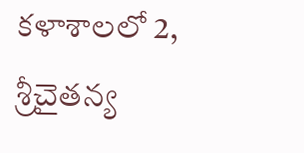కళాశాలలో 2, శ్రీచైతన్య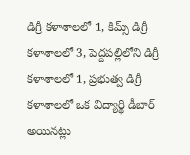డిగ్రీ కళాశాలలో 1, కిమ్స్ డిగ్రీ కళాశాలలో 3, పెద్దపల్లిలోని డిగ్రీ కళాశాలలో 1, ప్రభుత్వ డిగ్రీ కళాశాలలో ఒక విద్యార్థి డీబార్ అయినట్లు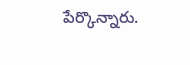పేర్కొన్నారు.